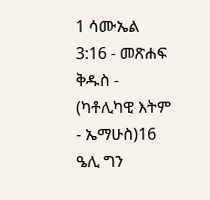1 ሳሙኤል 3:16 - መጽሐፍ ቅዱስ - (ካቶሊካዊ እትም - ኤማሁስ)16 ዔሊ ግን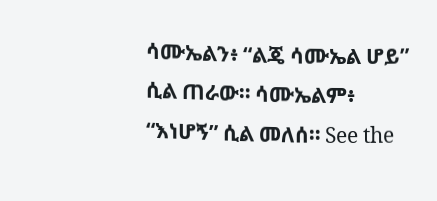ሳሙኤልን፥ “ልጄ ሳሙኤል ሆይ” ሲል ጠራው። ሳሙኤልም፥ “እነሆኝ” ሲል መለሰ። See the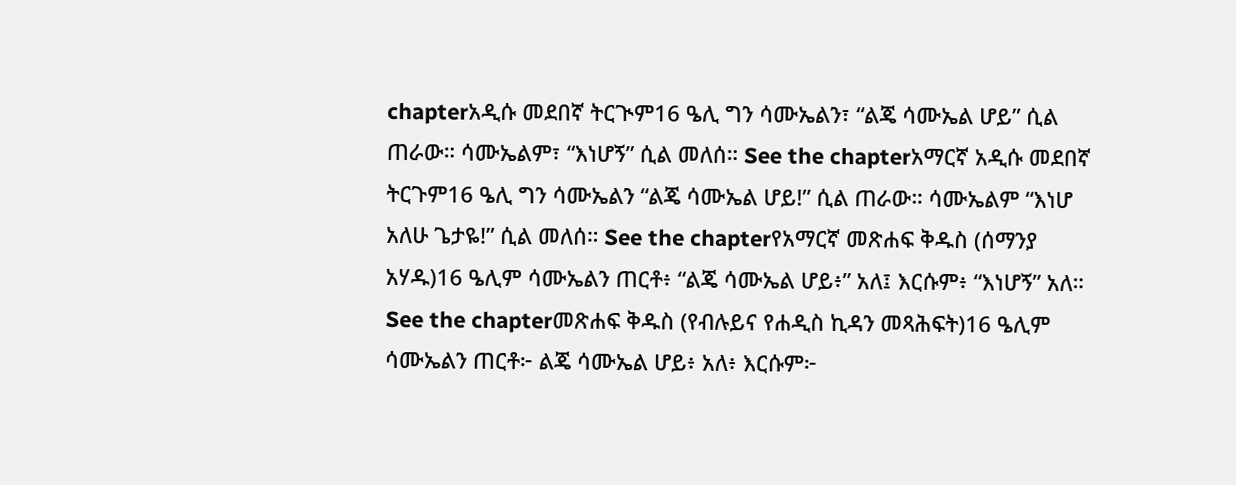chapterአዲሱ መደበኛ ትርጒም16 ዔሊ ግን ሳሙኤልን፣ “ልጄ ሳሙኤል ሆይ” ሲል ጠራው። ሳሙኤልም፣ “እነሆኝ” ሲል መለሰ። See the chapterአማርኛ አዲሱ መደበኛ ትርጉም16 ዔሊ ግን ሳሙኤልን “ልጄ ሳሙኤል ሆይ!” ሲል ጠራው። ሳሙኤልም “እነሆ አለሁ ጌታዬ!” ሲል መለሰ። See the chapterየአማርኛ መጽሐፍ ቅዱስ (ሰማንያ አሃዱ)16 ዔሊም ሳሙኤልን ጠርቶ፥ “ልጄ ሳሙኤል ሆይ፥” አለ፤ እርሱም፥ “እነሆኝ” አለ። See the chapterመጽሐፍ ቅዱስ (የብሉይና የሐዲስ ኪዳን መጻሕፍት)16 ዔሊም ሳሙኤልን ጠርቶ፦ ልጄ ሳሙኤል ሆይ፥ አለ፥ እርሱም፦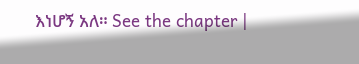እነሆኝ አለ። See the chapter |